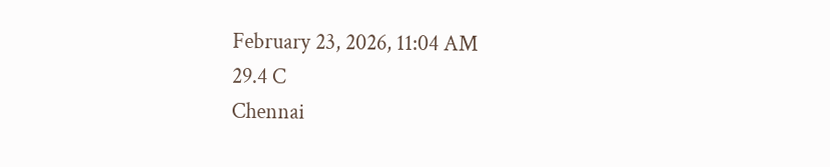February 23, 2026, 11:04 AM
29.4 C
Chennai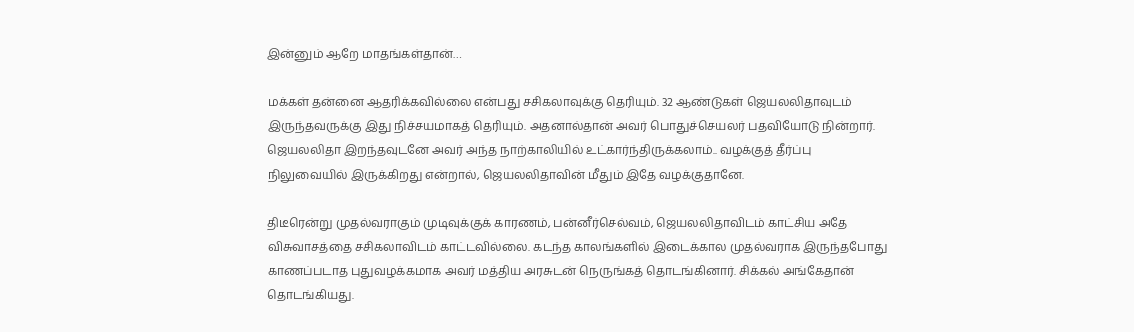இன்னும் ஆறே மாதங்கள்தான்…

மக்கள் தன்னை ஆதரிக்கவில்லை என்பது சசிகலாவுக்கு தெரியும். 32 ஆண்டுகள் ஜெயலலிதாவுடம் இருந்தவருக்கு இது நிச்சயமாகத் தெரியும். அதனால்தான் அவர் பொதுச்செயலர் பதவியோடு நின்றார். ஜெயலலிதா இறந்தவுடனே அவர் அந்த நாற்காலியில் உட்கார்ந்திருக்கலாம்.. வழக்குத் தீர்ப்பு நிலுவையில் இருக்கிறது என்றால், ஜெயலலிதாவின் மீதும் இதே வழக்குதானே.

திடீரென்று முதல்வராகும் முடிவுக்குக் காரணம், பன்னீர்செல்வம், ஜெயலலிதாவிடம் காட்சிய அதே விசுவாசத்தை சசிகலாவிடம் காட்டவில்லை. கடந்த காலங்களில் இடைக்கால முதல்வராக இருந்தபோது காணப்படாத புதுவழக்கமாக அவர் மத்திய அரசுடன் நெருங்கத் தொடங்கினார். சிக்கல் அங்கேதான் தொடங்கியது.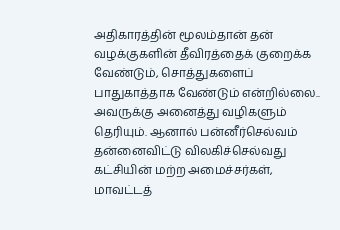அதிகாரத்தின் மூலம்தான் தன் வழக்குகளின் தீவிரத்தைக் குறைக்க வேண்டும், சொத்துகளைப் பாதுகாத்தாக வேண்டும் என்றில்லை.. அவருக்கு அனைத்து வழிகளும் தெரியும். ஆனால் பன்னீர்செல்வம் தன்னைவிட்டு விலகிச்செல்வது கட்சியின் மற்ற அமைச்சர்கள், மாவட்டத்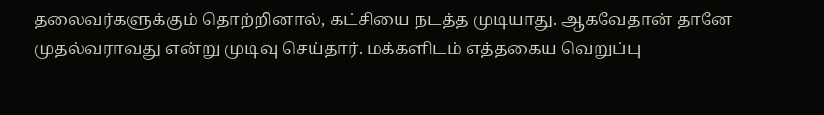தலைவர்களுக்கும் தொற்றினால், கட்சியை நடத்த முடியாது. ஆகவேதான் தானே முதல்வராவது என்று முடிவு செய்தார். மக்களிடம் எத்தகைய வெறுப்பு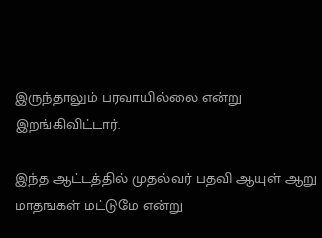இருந்தாலும் பரவாயில்லை என்று இறங்கிவிட்டார்.

இந்த ஆட்டத்தில் முதல்வர் பதவி ஆயுள் ஆறு மாதஙகள் மட்டுமே என்று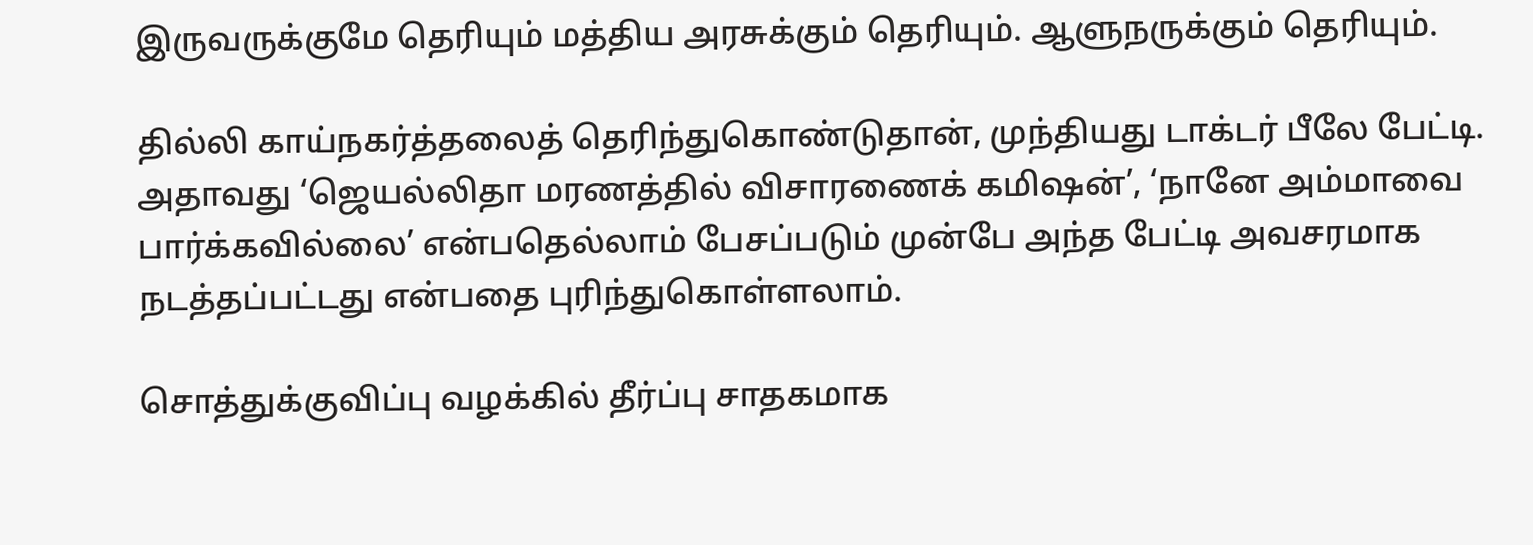இருவருக்குமே தெரியும் மத்திய அரசுக்கும் தெரியும். ஆளுநருக்கும் தெரியும்.

தில்லி காய்நகர்த்தலைத் தெரிந்துகொண்டுதான், முந்தியது டாக்டர் பீலே பேட்டி. அதாவது ‘ஜெயல்லிதா மரணத்தில் விசாரணைக் கமிஷன்’, ‘நானே அம்மாவை பார்க்கவில்லை’ என்பதெல்லாம் பேசப்படும் முன்பே அந்த பேட்டி அவசரமாக நடத்தப்பட்டது என்பதை புரிந்துகொள்ளலாம்.

சொத்துக்குவிப்பு வழக்கில் தீர்ப்பு சாதகமாக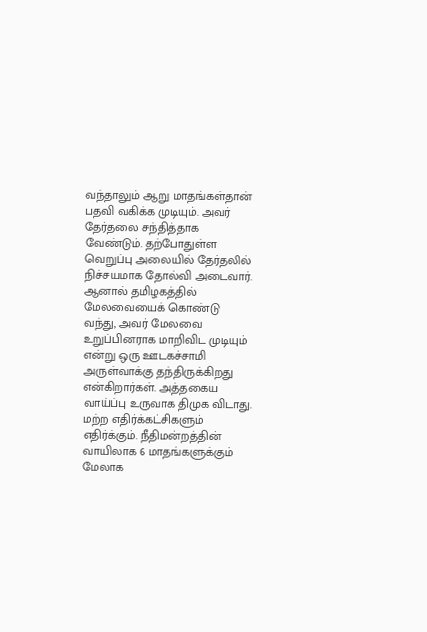வந்தாலும் ஆறு மாதங்கள்தான் பதவி வகிக்க முடியும். அவர் தேர்தலை சந்தித்தாக வேண்டும். தற்போதுள்ள வெறுப்பு அலையில் தேர்தலில் நிச்சயமாக தோல்வி அடைவார். ஆனால் தமிழகத்தில் மேலவையைக் கொண்டு வந்து, அவர் மேலவை உறுப்பினராக மாறிவிட முடியும் என்று ஒரு ஊடகச்சாமி அருள்வாக்கு தந்திருக்கிறது என்கிறார்கள். அத்தகைய வாய்ப்பு உருவாக திமுக விடாது. மற்ற எதிர்க்கட்சிகளும் எதிர்க்கும். நீதிமன்றத்தின் வாயிலாக 6 மாதங்களுக்கும் மேலாக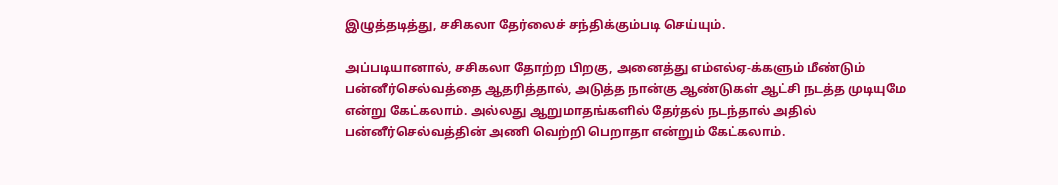இழுத்தடித்து, சசிகலா தேர்லைச் சந்திக்கும்படி செய்யும்.

அப்படியானால், சசிகலா தோற்ற பிறகு, அனைத்து எம்எல்ஏ-க்களும் மீண்டும் பன்னீர்செல்வத்தை ஆதரித்தால், அடுத்த நான்கு ஆண்டுகள் ஆட்சி நடத்த முடியுமே என்று கேட்கலாம். அல்லது ஆறுமாதங்களில் தேர்தல் நடந்தால் அதில் பன்னீர்செல்வத்தின் அணி வெற்றி பெறாதா என்றும் கேட்கலாம்.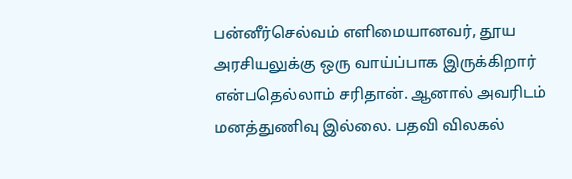பன்னீர்செல்வம் எளிமையானவர், தூய அரசியலுக்கு ஒரு வாய்ப்பாக இருக்கிறார் என்பதெல்லாம் சரிதான். ஆனால் அவரிடம் மனத்துணிவு இல்லை. பதவி விலகல்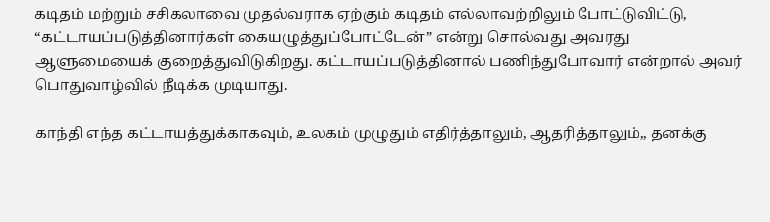கடிதம் மற்றும் சசிகலாவை முதல்வராக ஏற்கும் கடிதம் எல்லாவற்றிலும் போட்டுவிட்டு, “கட்டாயப்படுத்தினார்கள் கையழுத்துப்போட்டேன்” என்று சொல்வது அவரது ஆளுமையைக் குறைத்துவிடுகிறது. கட்டாயப்படுத்தினால் பணிந்துபோவார் என்றால் அவர் பொதுவாழ்வில் நீடிக்க முடியாது.

காந்தி எந்த கட்டாயத்துக்காகவும், உலகம் முழுதும் எதிர்த்தாலும், ஆதரித்தாலும்,, தனக்கு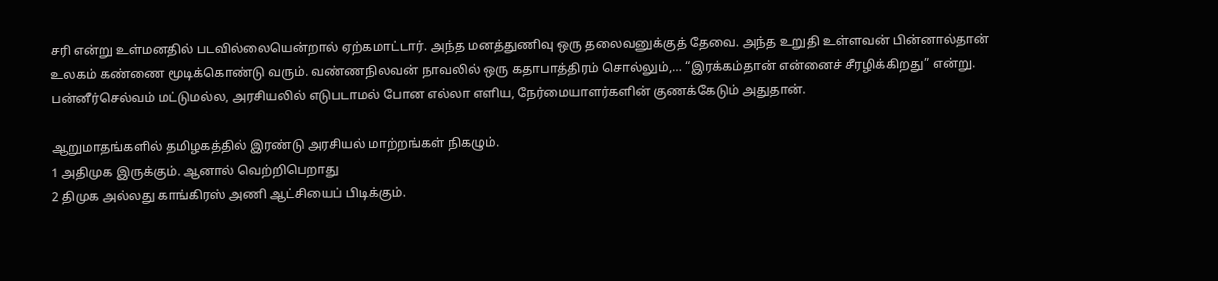சரி என்று உள்மனதில் படவில்லையென்றால் ஏற்கமாட்டார். அந்த மனத்துணிவு ஒரு தலைவனுக்குத் தேவை. அந்த உறுதி உள்ளவன் பின்னால்தான் உலகம் கண்ணை மூடிக்கொண்டு வரும். வண்ணநிலவன் நாவலில் ஒரு கதாபாத்திரம் சொல்லும்,… “இரக்கம்தான் என்னைச் சீரழிக்கிறது” என்று. பன்னீர்செல்வம் மட்டுமல்ல, அரசியலில் எடுபடாமல் போன எல்லா எளிய, நேர்மையாளர்களின் குணக்கேடும் அதுதான்.

ஆறுமாதங்களில் தமிழகத்தில் இரண்டு அரசியல் மாற்றங்கள் நிகழும்.
1 அதிமுக இருக்கும். ஆனால் வெற்றிபெறாது
2 திமுக அல்லது காங்கிரஸ் அணி ஆட்சியைப் பிடிக்கும்.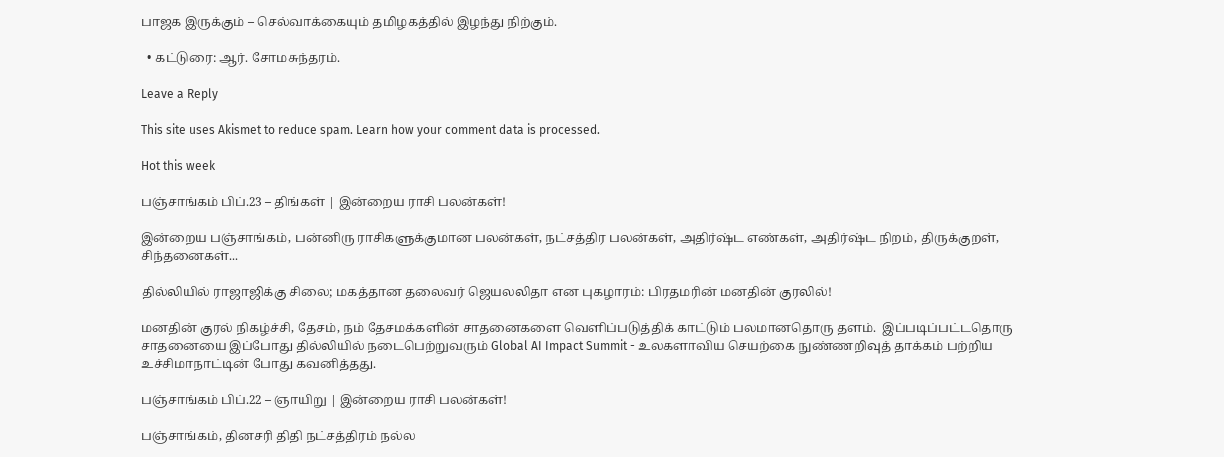பாஜக இருக்கும் – செல்வாக்கையும் தமிழகத்தில் இழந்து நிற்கும்.

  • கட்டுரை: ஆர். சோமசுந்தரம்.

Leave a Reply

This site uses Akismet to reduce spam. Learn how your comment data is processed.

Hot this week

பஞ்சாங்கம் பிப்.23 – திங்கள் | இன்றைய ராசி பலன்கள்!

இன்றைய பஞ்சாங்கம், பன்னிரு ராசிகளுக்குமான பலன்கள், நட்சத்திர பலன்கள், அதிர்ஷ்ட எண்கள், அதிர்ஷ்ட நிறம், திருக்குறள், சிந்தனைகள்...

தில்லியில் ராஜாஜிக்கு சிலை; மகத்தான தலைவர் ஜெயலலிதா என புகழாரம்: பிரதமரின் மனதின் குரலில்!

மனதின் குரல் நிகழ்ச்சி, தேசம், நம் தேசமக்களின் சாதனைகளை வெளிப்படுத்திக் காட்டும் பலமானதொரு தளம்.  இப்படிப்பட்டதொரு சாதனையை இப்போது தில்லியில் நடைபெற்றுவரும் Global AI Impact Summit - உலகளாவிய செயற்கை நுண்ணறிவுத் தாக்கம் பற்றிய உச்சிமாநாட்டின் போது கவனித்தது.

பஞ்சாங்கம் பிப்.22 – ஞாயிறு | இன்றைய ராசி பலன்கள்!

பஞ்சாங்கம், தினசரி திதி நட்சத்திரம் நல்ல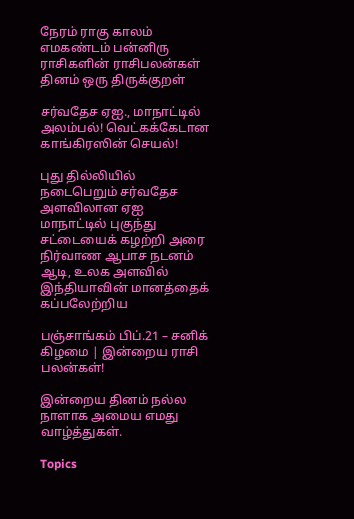நேரம் ராகு காலம் எமகண்டம் பன்னிரு ராசிகளின் ராசிபலன்கள் தினம் ஒரு திருக்குறள்

சர்வதேச ஏஐ., மாநாட்டில் அலம்பல்! வெட்கக்கேடான காங்கிரஸின் செயல்!

புது தில்லியில் நடைபெறும் சர்வதேச அளவிலான ஏஐ மாநாட்டில் புகுந்து சட்டையைக் கழற்றி அரை நிர்வாண ஆபாச நடனம் ஆடி, உலக அளவில் இந்தியாவின் மானத்தைக் கப்பலேற்றிய

பஞ்சாங்கம் பிப்.21 – சனிக் கிழமை | இன்றைய ராசி பலன்கள்!

இன்றைய தினம் நல்ல நாளாக அமைய எமது வாழ்த்துகள்.

Topics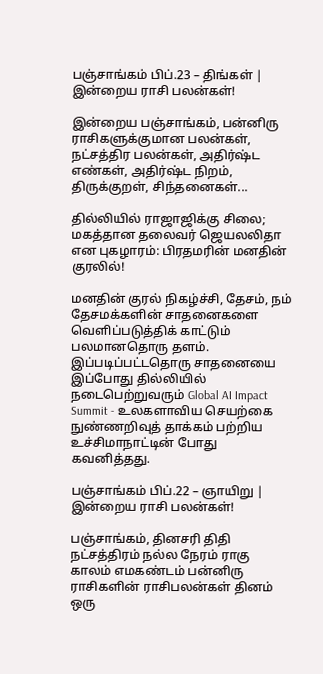பஞ்சாங்கம் பிப்.23 – திங்கள் | இன்றைய ராசி பலன்கள்!

இன்றைய பஞ்சாங்கம், பன்னிரு ராசிகளுக்குமான பலன்கள், நட்சத்திர பலன்கள், அதிர்ஷ்ட எண்கள், அதிர்ஷ்ட நிறம், திருக்குறள், சிந்தனைகள்...

தில்லியில் ராஜாஜிக்கு சிலை; மகத்தான தலைவர் ஜெயலலிதா என புகழாரம்: பிரதமரின் மனதின் குரலில்!

மனதின் குரல் நிகழ்ச்சி, தேசம், நம் தேசமக்களின் சாதனைகளை வெளிப்படுத்திக் காட்டும் பலமானதொரு தளம்.  இப்படிப்பட்டதொரு சாதனையை இப்போது தில்லியில் நடைபெற்றுவரும் Global AI Impact Summit - உலகளாவிய செயற்கை நுண்ணறிவுத் தாக்கம் பற்றிய உச்சிமாநாட்டின் போது கவனித்தது.

பஞ்சாங்கம் பிப்.22 – ஞாயிறு | இன்றைய ராசி பலன்கள்!

பஞ்சாங்கம், தினசரி திதி நட்சத்திரம் நல்ல நேரம் ராகு காலம் எமகண்டம் பன்னிரு ராசிகளின் ராசிபலன்கள் தினம் ஒரு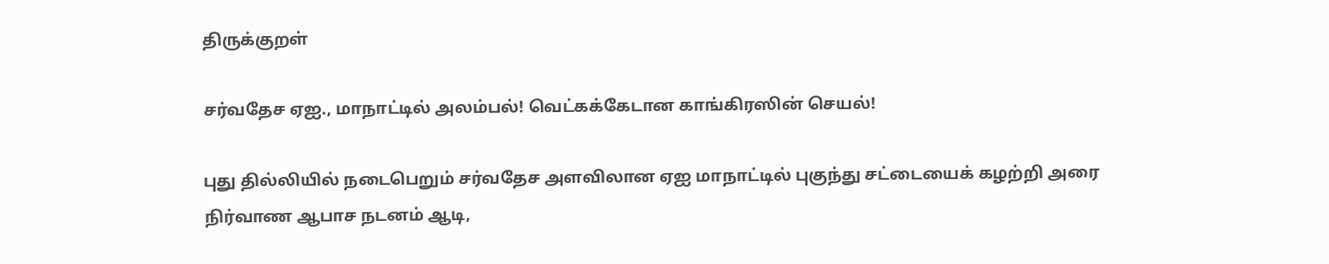திருக்குறள்

சர்வதேச ஏஐ., மாநாட்டில் அலம்பல்! வெட்கக்கேடான காங்கிரஸின் செயல்!

புது தில்லியில் நடைபெறும் சர்வதேச அளவிலான ஏஐ மாநாட்டில் புகுந்து சட்டையைக் கழற்றி அரை நிர்வாண ஆபாச நடனம் ஆடி,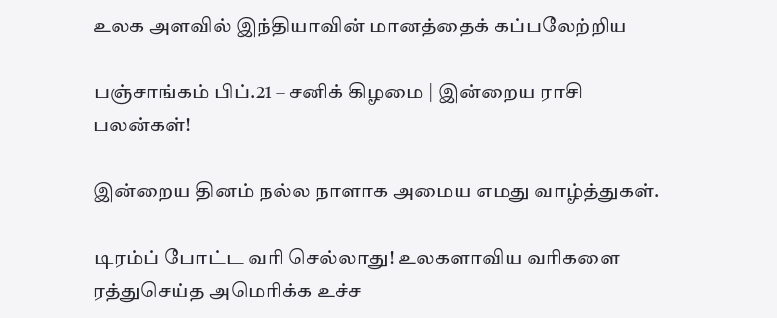உலக அளவில் இந்தியாவின் மானத்தைக் கப்பலேற்றிய

பஞ்சாங்கம் பிப்.21 – சனிக் கிழமை | இன்றைய ராசி பலன்கள்!

இன்றைய தினம் நல்ல நாளாக அமைய எமது வாழ்த்துகள்.

டிரம்ப் போட்ட வரி செல்லாது! உலகளாவிய வரிகளை ரத்துசெய்த அமெரிக்க உச்ச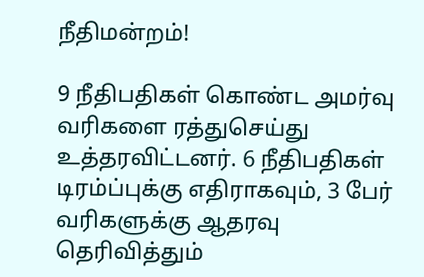நீதிமன்றம்!

9 நீதிபதிகள் கொண்ட அமர்வு வரிகளை ரத்துசெய்து உத்தரவிட்டனர். 6 நீதிபதிகள் டிரம்ப்புக்கு எதிராகவும், 3 பேர் வரிகளுக்கு ஆதரவு தெரிவித்தும்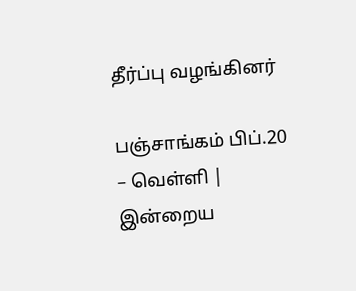தீர்ப்பு வழங்கினர்

பஞ்சாங்கம் பிப்.20 – வெள்ளி | இன்றைய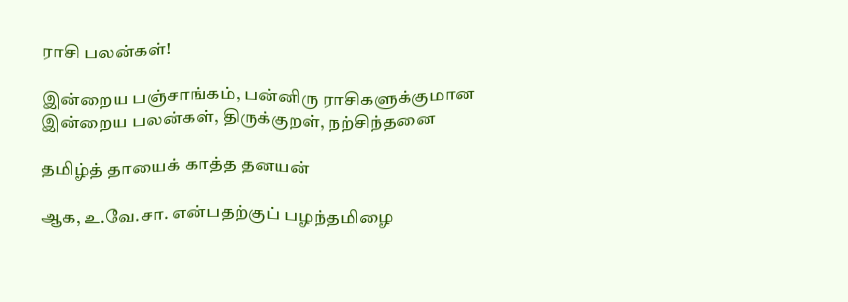ராசி பலன்கள்!

இன்றைய பஞ்சாங்கம், பன்னிரு ராசிகளுக்குமான இன்றைய பலன்கள், திருக்குறள், நற்சிந்தனை

தமிழ்த் தாயைக் காத்த தனயன்

ஆக, உ.வே.சா. என்பதற்குப் பழந்தமிழை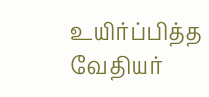உயிர்ப்பித்த வேதியர்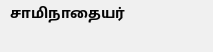சாமிநாதையர்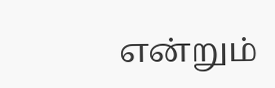என்றும்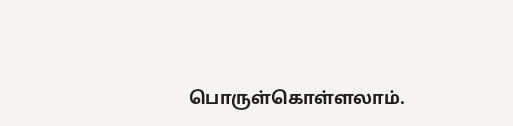பொருள்கொள்ளலாம்.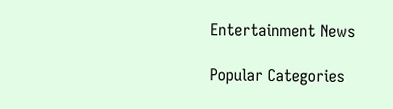Entertainment News

Popular Categories